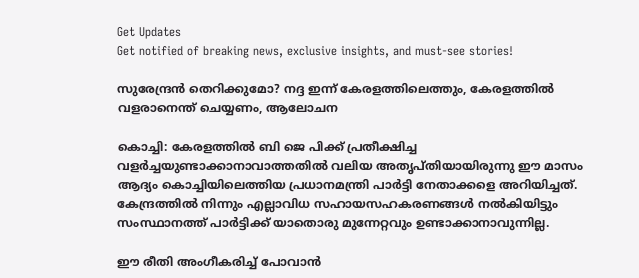Get Updates
Get notified of breaking news, exclusive insights, and must-see stories!

സുരേന്ദ്രന്‍ തെറിക്കുമോ? നദ്ദ ഇന്ന് കേരളത്തിലെത്തും, കേരളത്തില്‍ വളരാനെന്ത് ചെയ്യണം, ആലോചന

കൊച്ചി: കേരളത്തില്‍ ബി ജെ പിക്ക് പ്രതീക്ഷിച്ച വളർച്ചയുണ്ടാക്കാനാവാത്തതില്‍ വലിയ അതൃപ്തിയായിരുന്നു ഈ മാസം ആദ്യം കൊച്ചിയിലെത്തിയ പ്രധാനമന്ത്രി പാർട്ടി നേതാക്കളെ അറിയിച്ചത്. കേന്ദ്രത്തില്‍ നിന്നും എല്ലാവിധ സഹായസഹകരണങ്ങള്‍ നല്‍കിയിട്ടും സംസ്ഥാനത്ത് പാർട്ടിക്ക് യാതൊരു മുന്നേറ്റവും ഉണ്ടാക്കാനാവുന്നില്ല.

ഈ രീതി അംഗീകരിച്ച് പോവാന്‍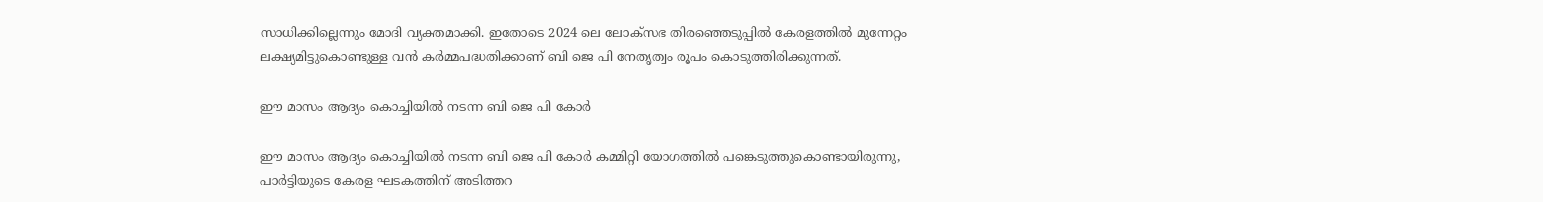സാധിക്കില്ലെന്നും മോദി വ്യക്തമാക്കി. ഇതോടെ 2024 ലെ ലോക്സഭ തിരഞ്ഞെടുപ്പില്‍ കേരളത്തില്‍ മുന്നേറ്റം ലക്ഷ്യമിട്ടുകൊണ്ടുള്ള വന്‍ കർമ്മപദ്ധതിക്കാണ് ബി ജെ പി നേതൃത്വം രൂപം കൊടുത്തിരിക്കുന്നത്.

ഈ മാസം ആദ്യം കൊച്ചിയിൽ നടന്ന ബി ജെ പി കോർ

ഈ മാസം ആദ്യം കൊച്ചിയിൽ നടന്ന ബി ജെ പി കോർ കമ്മിറ്റി യോഗത്തിൽ പങ്കെടുത്തുകൊണ്ടായിരുന്നു, പാർട്ടിയുടെ കേരള ഘടകത്തിന് അടിത്തറ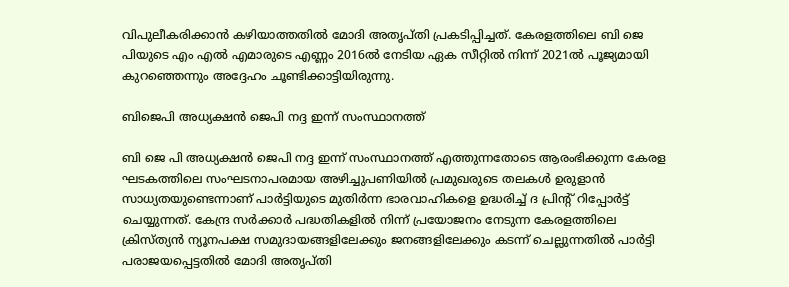വിപുലീകരിക്കാൻ കഴിയാത്തതിൽ മോദി അതൃപ്തി പ്രകടിപ്പിച്ചത്. കേരളത്തിലെ ബി ജെ പിയുടെ എം എൽ എമാരുടെ എണ്ണം 2016ൽ നേടിയ ഏക സീറ്റിൽ നിന്ന് 2021ൽ പൂജ്യമായി കുറഞ്ഞെന്നും അദ്ദേഹം ചൂണ്ടിക്കാട്ടിയിരുന്നു.

ബിജെപി അധ്യക്ഷൻ ജെപി നദ്ദ ഇന്ന് സംസ്ഥാനത്ത്

ബി ജെ പി അധ്യക്ഷൻ ജെപി നദ്ദ ഇന്ന് സംസ്ഥാനത്ത് എത്തുന്നതോടെ ആരംഭിക്കുന്ന കേരള ഘടകത്തിലെ സംഘടനാപരമായ അഴിച്ചുപണിയില്‍ പ്രമുഖരുടെ തലകൾ ഉരുളാൻ സാധ്യതയുണ്ടെന്നാണ് പാർട്ടിയുടെ മുതിർന്ന ഭാരവാഹികളെ ഉദ്ധരിച്ച് ദ പ്രിന്റ് റിപ്പോർട്ട് ചെയ്യുന്നത്. കേന്ദ്ര സർക്കാർ പദ്ധതികളിൽ നിന്ന് പ്രയോജനം നേടുന്ന കേരളത്തിലെ ക്രിസ്ത്യന്‍ ന്യൂനപക്ഷ സമുദായങ്ങളിലേക്കും ജനങ്ങളിലേക്കും കടന്ന് ചെല്ലുന്നതില്‍ പാർട്ടി പരാജയപ്പെട്ടതിൽ മോദി അതൃപ്തി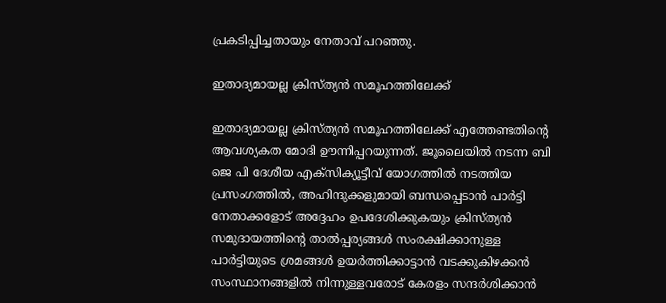പ്രകടിപ്പിച്ചതായും നേതാവ് പറഞ്ഞു.

ഇതാദ്യമായല്ല ക്രിസ്ത്യൻ സമൂഹത്തിലേക്ക്

ഇതാദ്യമായല്ല ക്രിസ്ത്യൻ സമൂഹത്തിലേക്ക് എത്തേണ്ടതിന്റെ ആവശ്യകത മോദി ഊന്നിപ്പറയുന്നത്. ജൂലൈയിൽ നടന്ന ബി ജെ പി ദേശീയ എക്‌സിക്യൂട്ടീവ് യോഗത്തിൽ നടത്തിയ പ്രസംഗത്തിൽ, അഹിന്ദുക്കളുമായി ബന്ധപ്പെടാൻ പാർട്ടി നേതാക്കളോട് അദ്ദേഹം ഉപദേശിക്കുകയും ക്രിസ്ത്യൻ സമുദായത്തിന്റെ താൽപ്പര്യങ്ങൾ സംരക്ഷിക്കാനുള്ള പാർട്ടിയുടെ ശ്രമങ്ങൾ ഉയർത്തിക്കാട്ടാൻ വടക്കുകിഴക്കൻ സംസ്ഥാനങ്ങളിൽ നിന്നുള്ളവരോട് കേരളം സന്ദർശിക്കാൻ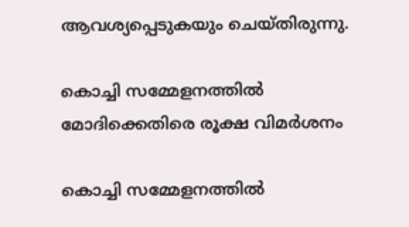ആവശ്യപ്പെടുകയും ചെയ്തിരുന്നു.

കൊച്ചി സമ്മേളനത്തിൽ മോദിക്കെതിരെ രൂക്ഷ വിമർശനം

കൊച്ചി സമ്മേളനത്തിൽ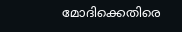മോദിക്കെതിരെ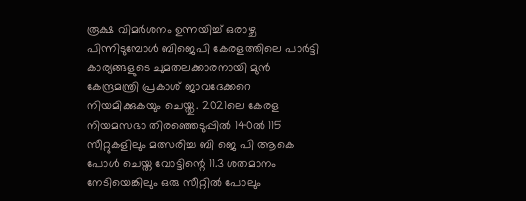രൂക്ഷ വിമർശനം ഉന്നയിച്ച് ഒരാഴ്ച പിന്നിടുമ്പോൾ ബിജെപി കേരളത്തിലെ പാർട്ടി കാര്യങ്ങളുടെ ചുമതലക്കാരനായി മുൻ കേന്ദ്രമന്ത്രി പ്രകാശ് ജാവദേക്കറെ നിയമിക്കുകയും ചെയ്തു. 2021ലെ കേരള നിയമസഭാ തിരഞ്ഞെടുപ്പിൽ 140ൽ 115 സീറ്റുകളിലും മത്സരിച്ച ബി ജെ പി ആകെ പോൾ ചെയ്ത വോട്ടിന്റെ 11.3 ശതമാനം നേടിയെങ്കിലും ഒരു സീറ്റിൽ പോലും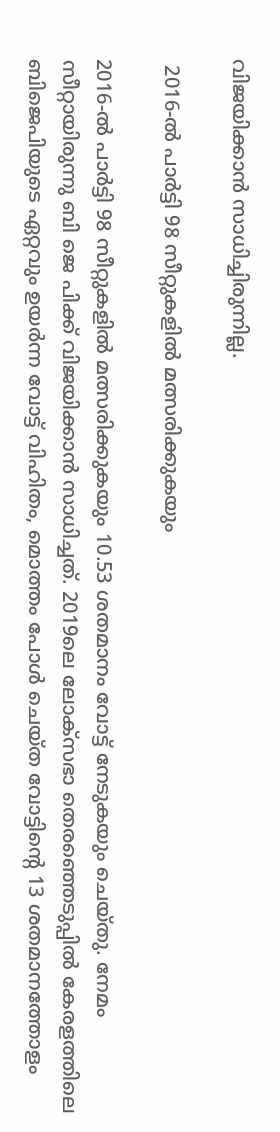വിജയിക്കാന്‍ സാധിച്ചിരുന്നില്ല.

 2016-ൽ പാർട്ടി 98 സീറ്റുകളിൽ മത്സരിക്കുകയും

2016-ൽ പാർട്ടി 98 സീറ്റുകളിൽ മത്സരിക്കുകയും 10.53 ശതമാനം വോട്ട് നേടുകയും ചെയ്തു. നേമം സീറ്റായിരുന്നു ബി ജെ പിക്ക് വിജയിക്കാന്‍ സാധിച്ചത്. 2019ലെ ലോക്‌സഭാ തെരഞ്ഞെടുപ്പിൽ കേരളത്തിലെ ബിജെപിയുടെ ഏറ്റവും ഉയർന്ന വോട്ട് വിഹിതം, മൊത്തം പോൾ ചെയ്ത വോട്ടിന്റെ 13 ശതമാനത്തോളം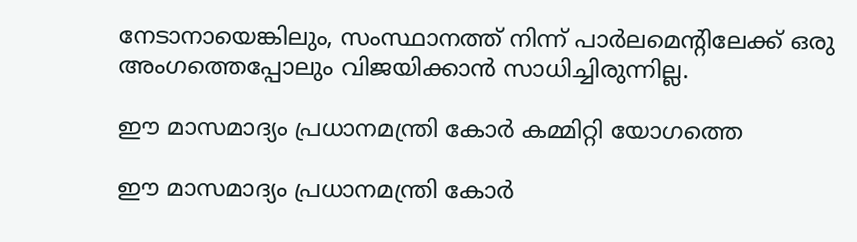നേടാനായെങ്കിലും, സംസ്ഥാനത്ത് നിന്ന് പാർലമെന്റിലേക്ക് ഒരു അംഗത്തെപ്പോലും വിജയിക്കാന്‍ സാധിച്ചിരുന്നില്ല.

ഈ മാസമാദ്യം പ്രധാനമന്ത്രി കോർ കമ്മിറ്റി യോഗത്തെ

ഈ മാസമാദ്യം പ്രധാനമന്ത്രി കോർ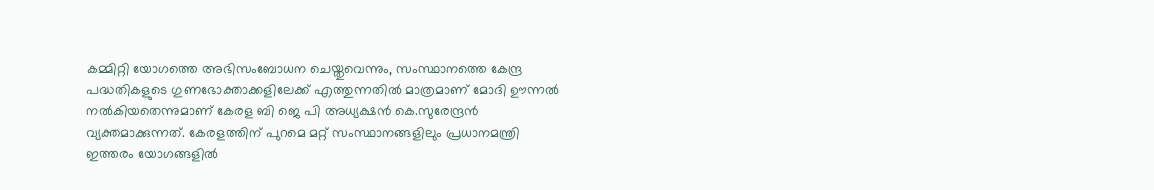കമ്മിറ്റി യോഗത്തെ അഭിസംബോധന ചെയ്തുവെന്നും, സംസ്ഥാനത്തെ കേന്ദ്ര പദ്ധതികളുടെ ഗുണഭോക്താക്കളിലേക്ക് എത്തുന്നതിൽ മാത്രമാണ് മോദി ഊന്നൽ നൽകിയതെന്നുമാണ് കേരള ബി ജെ പി അധ്യക്ഷൻ കെ.സുരേന്ദ്രൻ വ്യക്തമാക്കുന്നത്. കേരളത്തിന് പുറമെ മറ്റ് സംസ്ഥാനങ്ങളിലും പ്രധാനമന്ത്രി ഇത്തരം യോഗങ്ങളിൽ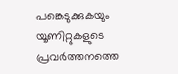പങ്കെടുക്കുകയും യൂണിറ്റുകളുടെ പ്രവർത്തനത്തെ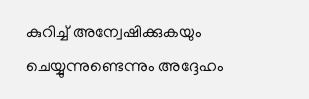കുറിച്ച് അന്വേഷിക്കുകയും ചെയ്യുന്നുണ്ടെന്നും അദ്ദേഹം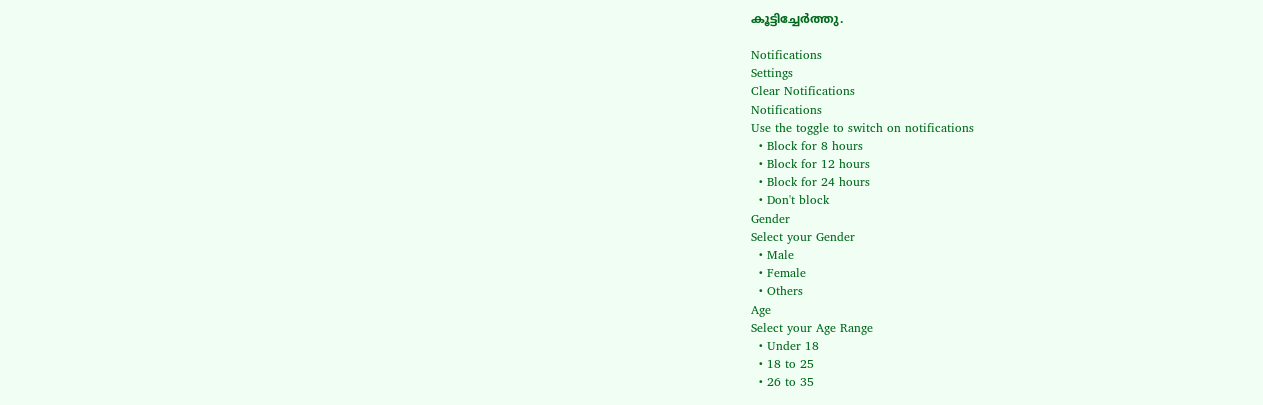കൂട്ടിച്ചേർത്തു.

Notifications
Settings
Clear Notifications
Notifications
Use the toggle to switch on notifications
  • Block for 8 hours
  • Block for 12 hours
  • Block for 24 hours
  • Don't block
Gender
Select your Gender
  • Male
  • Female
  • Others
Age
Select your Age Range
  • Under 18
  • 18 to 25
  • 26 to 35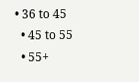• 36 to 45
  • 45 to 55
  • 55+